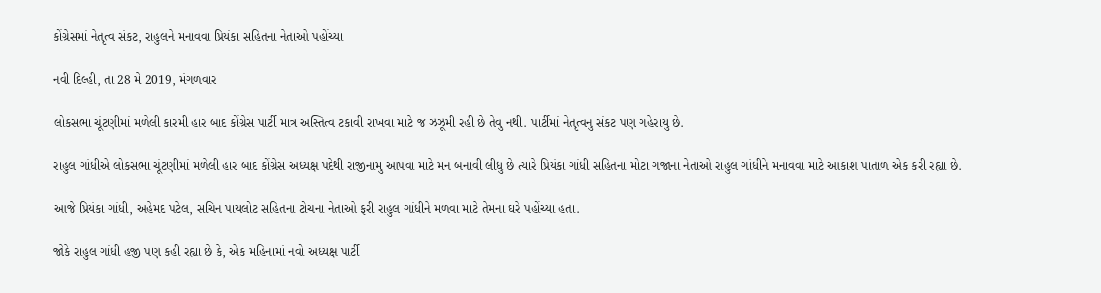કોંગ્રેસમાં નેતૃત્વ સંકટ, રાહુલને મનાવવા પ્રિયંકા સહિતના નેતાઓ પહોંચ્યા

નવી દિલ્હી, તા 28 મે 2019, મંગળવાર

લોકસભા ચૂંટણીમાં મળેલી કારમી હાર બાદ કોંગ્રેસ પાર્ટી માત્ર અસ્તિત્વ ટકાવી રાખવા માટે જ ઝઝૂમી રહી છે તેવુ નથી. પાર્ટીમાં નેતૃત્વનુ સંકટ પણ ગહેરાયુ છે.

રાહુલ ગાંધીએ લોકસભા ચૂંટણીમાં મળેલી હાર બાદ કોંગ્રેસ અધ્યક્ષ પદેથી રાજીનામુ આપવા માટે મન બનાવી લીધુ છે ત્યારે પ્રિયંકા ગાંધી સહિતના મોટા ગજાના નેતાઓ રાહુલ ગાંધીને મનાવવા માટે આકાશ પાતાળ એક કરી રહ્યા છે.

આજે પ્રિયંકા ગાંધી, અહેમદ પટેલ, સચિન પાયલોટ સહિતના ટોચના નેતાઓ ફરી રાહુલ ગાંધીને મળવા માટે તેમના ઘરે પહોંચ્યા હતા.

જોકે રાહુલ ગાંધી હજી પણ કહી રહ્યા છે કે, એક મહિનામાં નવો અધ્યક્ષ પાર્ટી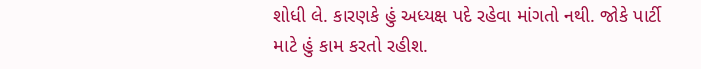શોધી લે. કારણકે હું અધ્યક્ષ પદે રહેવા માંગતો નથી. જોકે પાર્ટી માટે હું કામ કરતો રહીશ.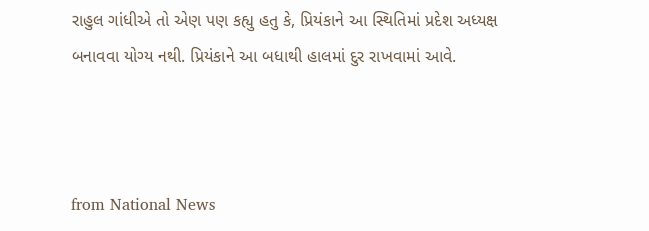રાહુલ ગાંધીએ તો એણ પણ કહ્યુ હતુ કે, પ્રિયંકાને આ સ્થિતિમાં પ્રદેશ અધ્યક્ષ બનાવવા યોગ્ય નથી. પ્રિયંકાને આ બધાથી હાલમાં દુર રાખવામાં આવે.



from National News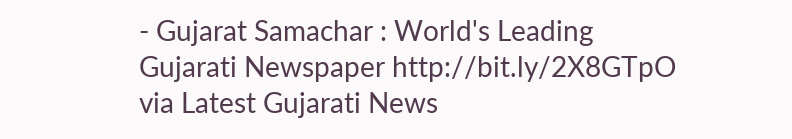- Gujarat Samachar : World's Leading Gujarati Newspaper http://bit.ly/2X8GTpO
via Latest Gujarati News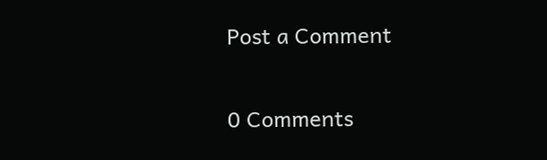Post a Comment

0 Comments